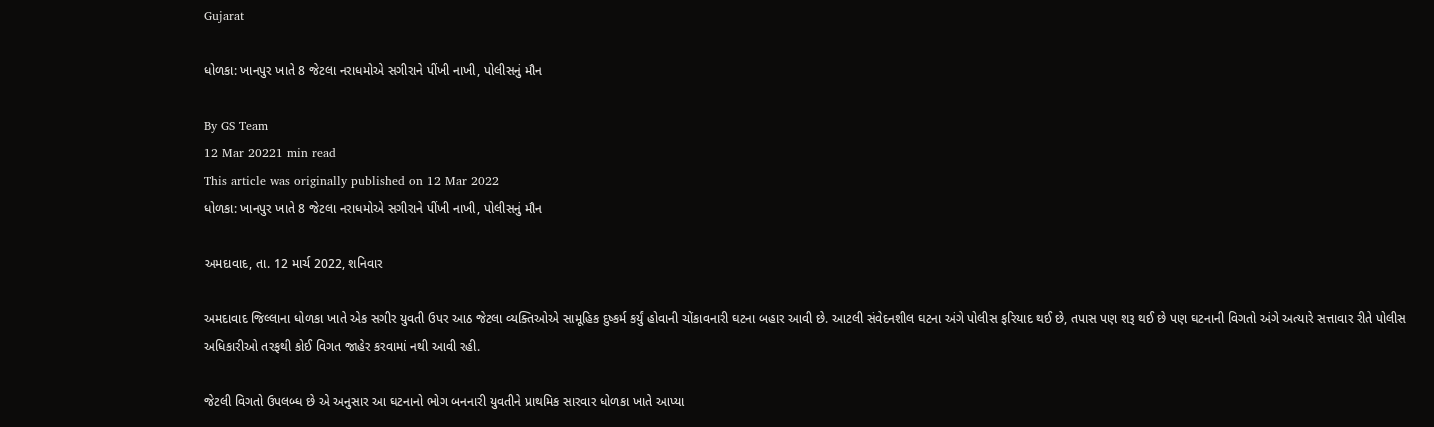Gujarat

ધોળકા: ખાનપુર ખાતે 8 જેટલા નરાધમોએ સગીરાને પીંખી નાખી, પોલીસનું મૌન

By GS Team
12 Mar 20221 min read
This article was originally published on 12 Mar 2022
ધોળકા: ખાનપુર ખાતે 8 જેટલા નરાધમોએ સગીરાને પીંખી નાખી, પોલીસનું મૌન

અમદાવાદ, તા. 12 માર્ચ 2022, શનિવાર

અમદાવાદ જિલ્લાના ધોળકા ખાતે એક સગીર યુવતી ઉપર આઠ જેટલા વ્યક્તિઓએ સામૂહિક દુષ્કર્મ કર્યું હોવાની ચોંકાવનારી ઘટના બહાર આવી છે. આટલી સંવેદનશીલ ઘટના અંગે પોલીસ ફરિયાદ થઈ છે, તપાસ પણ શરૂ થઈ છે પણ ઘટનાની વિગતો અંગે અત્યારે સત્તાવાર રીતે પોલીસ અધિકારીઓ તરફથી કોઈ વિગત જાહેર કરવામાં નથી આવી રહી.

જેટલી વિગતો ઉપલબ્ધ છે એ અનુસાર આ ઘટનાનો ભોગ બનનારી યુવતીને પ્રાથમિક સારવાર ધોળકા ખાતે આપ્યા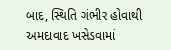બાદ, સ્થિતિ ગંભીર હોવાથી અમદાવાદ ખસેડવામાં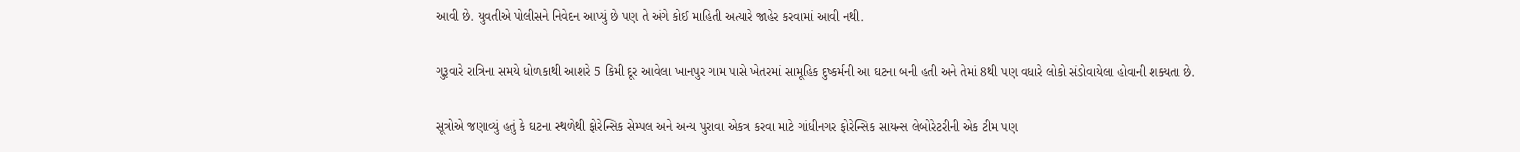આવી છે. યુવતીએ પોલીસને નિવેદન આપ્યું છે પણ તે અંગે કોઈ માહિતી અત્યારે જાહેર કરવામાં આવી નથી.

ગુરૂવારે રાત્રિના સમયે ધોળકાથી આશરે 5 કિમી દૂર આવેલા ખાનપુર ગામ પાસે ખેતરમાં સામૂહિક દુષ્કર્મની આ ઘટના બની હતી અને તેમાં 8થી પણ વધારે લોકો સંડોવાયેલા હોવાની શક્યતા છે.

સૂત્રોએ જણાવ્યું હતું કે ઘટના સ્થળેથી ફોરેન્સિક સેમ્પલ અને અન્ય પુરાવા એકત્ર કરવા માટે ગાંધીનગર ફોરેન્સિક સાયન્સ લેબોરેટરીની એક ટીમ પણ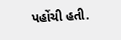પહોંચી હતી.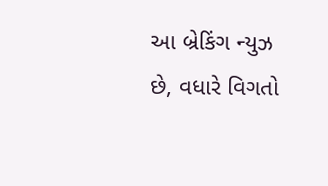આ બ્રેકિંગ ન્યુઝ છે, વધારે વિગતો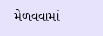મેળવવામાં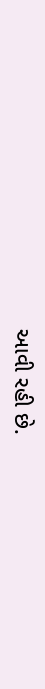આવી રહી છે.